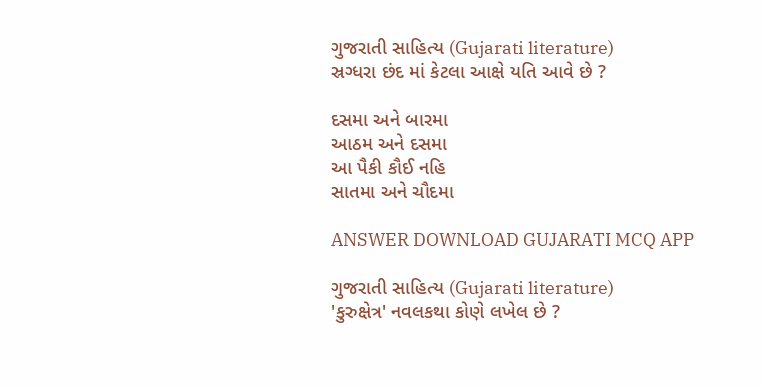ગુજરાતી સાહિત્ય (Gujarati literature)
સ્રગ્ધરા છંદ માં કેટલા આક્ષે યતિ આવે છે ?

દસમા અને બારમા
આઠમ અને દસમા
આ પૈકી કૌઈ નહિ
સાતમા અને ચૌદમા

ANSWER DOWNLOAD GUJARATI MCQ APP

ગુજરાતી સાહિત્ય (Gujarati literature)
'કુરુક્ષેત્ર' નવલકથા કોણે લખેલ છે ?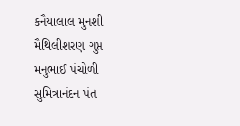કનૈયાલાલ મુનશી
મૈથિલીશરણ ગુપ્ત
મનુભાઈ પંચોળી
સુમિત્રાનંદન પંત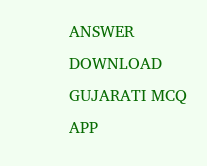ANSWER DOWNLOAD GUJARATI MCQ APP